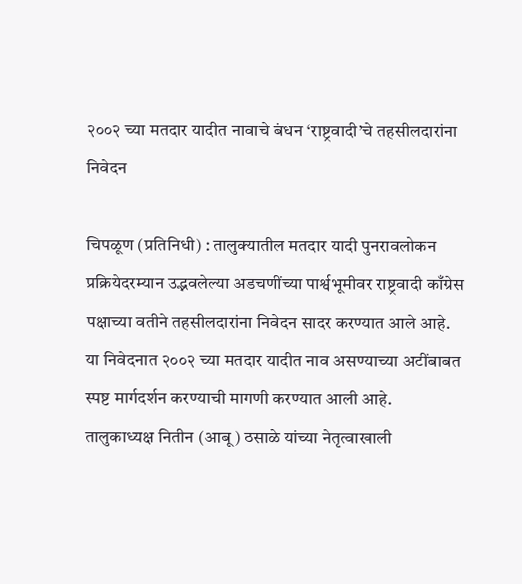२००२ च्या मतदार यादीत नावाचे बंधन ‘राष्ट्रवादी’चे तहसीलदारांना निवेदन

चिपळूण (प्रतिनिधी) : तालुक्यातील मतदार यादी पुनरावलोकन प्रक्रियेदरम्यान उद्भवलेल्या अडचणींच्या पार्श्वभूमीवर राष्ट्रवादी काँग्रेस पक्षाच्या वतीने तहसीलदारांना निवेदन सादर करण्यात आले आहे. या निवेदनात २००२ च्या मतदार यादीत नाव असण्याच्या अटींबाबत स्पष्ट मार्गदर्शन करण्याची मागणी करण्यात आली आहे.
तालुकाध्यक्ष नितीन (आबू) ठसाळे यांच्या नेतृत्वाखाली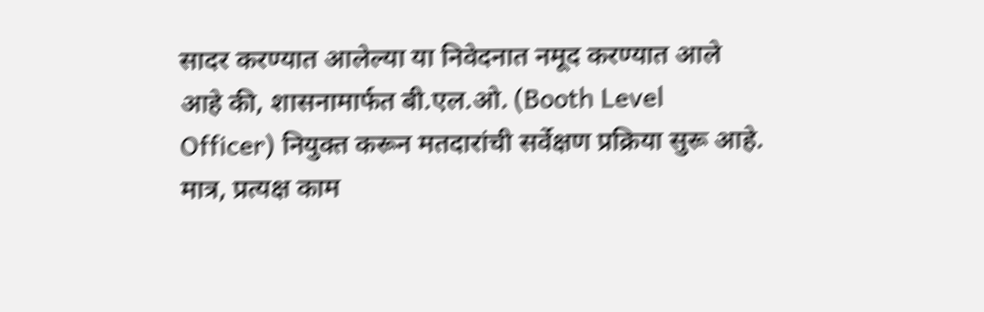सादर करण्यात आलेल्या या निवेदनात नमूद करण्यात आले आहे की, शासनामार्फत बी.एल.ओ. (Booth Level Officer) नियुक्त करून मतदारांची सर्वेक्षण प्रक्रिया सुरू आहे. मात्र, प्रत्यक्ष काम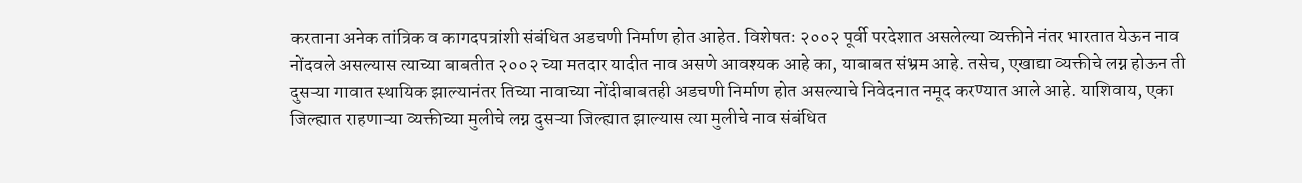करताना अनेक तांत्रिक व कागदपत्रांशी संबंधित अडचणी निर्माण होत आहेत. विशेषतः २००२ पूर्वी परदेशात असलेल्या व्यक्तीने नंतर भारतात येऊन नाव नोंदवले असल्यास त्याच्या बाबतीत २००२ च्या मतदार यादीत नाव असणे आवश्यक आहे का, याबाबत संभ्रम आहे. तसेच, एखाद्या व्यक्तीचे लग्न होऊन ती दुसऱ्या गावात स्थायिक झाल्यानंतर तिच्या नावाच्या नोंदीबाबतही अडचणी निर्माण होत असल्याचे निवेदनात नमूद करण्यात आले आहे. याशिवाय, एका जिल्ह्यात राहणाऱ्या व्यक्तीच्या मुलीचे लग्न दुसऱ्या जिल्ह्यात झाल्यास त्या मुलीचे नाव संबंधित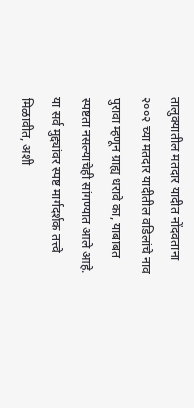तालुक्यातील मतदार यादीत नोंदवताना २००२ च्या मतदार यादीतील वडिलांचे नाव पुरावा म्हणून ग्राह्य धरावे का, याबाबत स्पष्टता नसल्याचेही सांगण्यात आले आहे. या सर्व मुद्द्यांवर स्पष्ट मार्गदर्शक तत्त्वे मिळावीत, अशी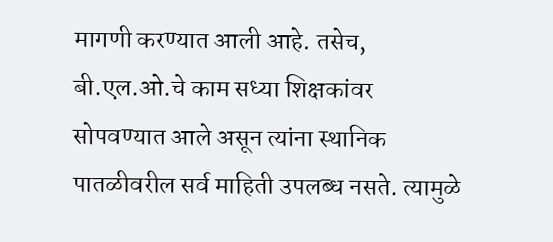मागणी करण्यात आली आहे. तसेच, बी.एल.ओ.चे काम सध्या शिक्षकांवर सोपवण्यात आले असून त्यांना स्थानिक पातळीवरील सर्व माहिती उपलब्ध नसते. त्यामुळे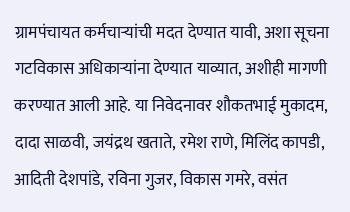ग्रामपंचायत कर्मचाऱ्यांची मदत देण्यात यावी, अशा सूचना गटविकास अधिकाऱ्यांना देण्यात याव्यात, अशीही मागणी करण्यात आली आहे. या निवेदनावर शौकतभाई मुकादम, दादा साळवी, जयंद्रथ खताते, रमेश राणे, मिलिंद कापडी, आदिती देशपांडे, रविना गुजर, विकास गमरे, वसंत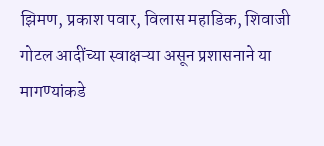झिमण, प्रकाश पवार, विलास महाडिक, शिवाजी गोटल आदींच्या स्वाक्षऱ्या असून प्रशासनाने या मागण्यांकडे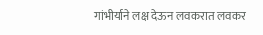गांभीर्याने लक्ष देऊन लवकरात लवकर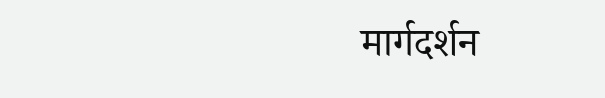मार्गदर्शन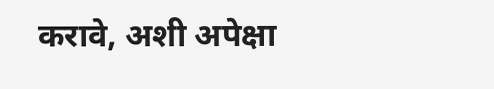करावे, अशी अपेक्षा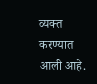व्यक्त करण्यात आली आहे.